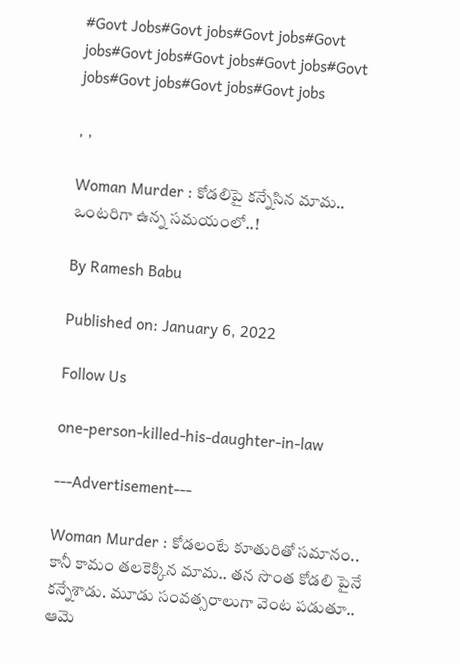#Govt Jobs#Govt jobs#Govt jobs#Govt jobs#Govt jobs#Govt jobs#Govt jobs#Govt jobs#Govt jobs#Govt jobs#Govt jobs

, ,

Woman Murder : కోడలిపై కన్నేసిన మామ.. ఒంటరిగా ఉన్న సమయంలో..!

By Ramesh Babu

Published on: January 6, 2022

Follow Us

one-person-killed-his-daughter-in-law

---Advertisement---

Woman Murder : కోడలంటే కూతురితో సమానం.. కానీ కామం తలకెక్కిన మామ.. తన సొంత కోడలి పైనే కన్నేశాడు. మూడు సంవత్సరాలుగా వెంట పడుతూ.. ఆమె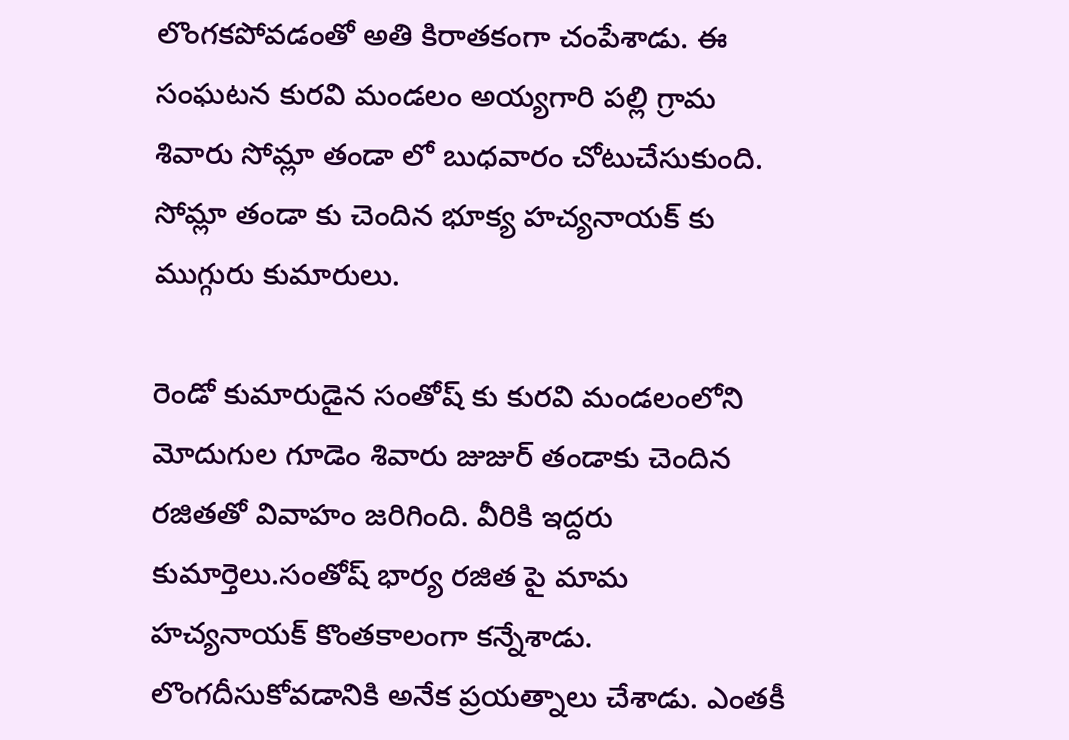లొంగకపోవడంతో అతి కిరాతకంగా చంపేశాడు. ఈ సంఘటన కురవి మండలం అయ్యగారి పల్లి గ్రామ శివారు సోమ్లా తండా లో బుధవారం చోటుచేసుకుంది. సోమ్లా తండా కు చెందిన భూక్య హచ్యనాయక్ కు ముగ్గురు కుమారులు.

రెండో కుమారుడైన సంతోష్ కు కురవి మండలంలోని మోదుగుల గూడెం శివారు జుజుర్ తండాకు చెందిన రజితతో వివాహం జరిగింది. వీరికి ఇద్దరు కుమార్తెలు.సంతోష్ భార్య రజిత పై మామ హచ్యనాయక్ కొంతకాలంగా కన్నేశాడు. లొంగదీసుకోవడానికి అనేక ప్రయత్నాలు చేశాడు. ఎంతకీ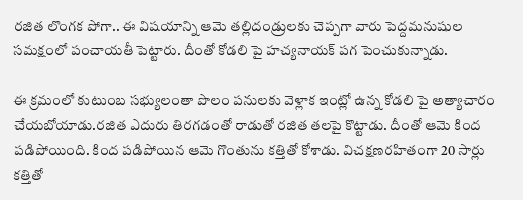రజిత లొంగక పోగా.. ఈ విషయాన్ని ఆమె తల్లిదండ్రులకు చెప్పగా వారు పెద్దమనుషుల సమక్షంలో పంచాయతీ పెట్టారు. దీంతో కోడలి పై హచ్యనాయక్ పగ పెంచుకున్నాడు.

ఈ క్రమంలో కుటుంబ సభ్యులంతా పొలం పనులకు వెళ్లాక ఇంట్లో ఉన్న కోడలి పై అత్యాచారం చేయబోయాడు.రజిత ఎదురు తిరగడంతో రాడుతో రజిత తలపై కొట్టాడు. దీంతో ఆమె కింద పడిపోయింది. కింద పడిపోయిన ఆమె గొంతును కత్తితో కోశాడు. విచక్షణరహితంగా 20 సార్లు కత్తితో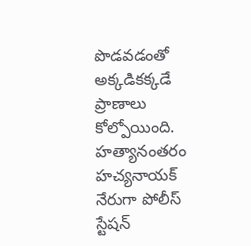పొడవడంతో అక్కడికక్కడే ప్రాణాలు కోల్పోయింది. హత్యానంతరం హచ్యనాయక్ నేరుగా పోలీస్ స్టేషన్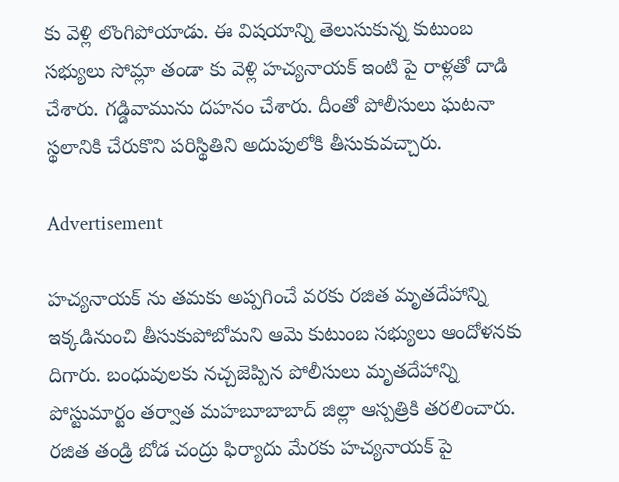కు వెళ్లి లొంగిపోయాడు. ఈ విషయాన్ని తెలుసుకున్న కుటుంబ సభ్యులు సోమ్లా తండా కు వెళ్లి హచ్యనాయక్ ఇంటి పై రాళ్లతో దాడి చేశారు. గడ్డివామును దహనం చేశారు. దీంతో పోలీసులు ఘటనా స్థలానికి చేరుకొని పరిస్థితిని అదుపులోకి తీసుకువచ్చారు.

Advertisement

హచ్యనాయక్ ను తమకు అప్పగించే వరకు రజిత మృతదేహాన్ని ఇక్కడినుంచి తీసుకుపోబోమని ఆమె కుటుంబ సభ్యులు ఆందోళనకు దిగారు. బంధువులకు నచ్చజెప్పిన పోలీసులు మృతదేహాన్ని పోస్టుమార్టం తర్వాత మహబూబాబాద్ జిల్లా ఆస్పత్రికి తరలించారు. రజిత తండ్రి బోడ చంద్రు ఫిర్యాదు మేరకు హచ్యనాయక్ పై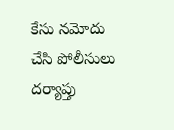కేసు నమోదు చేసి పోలీసులు దర్యాప్తు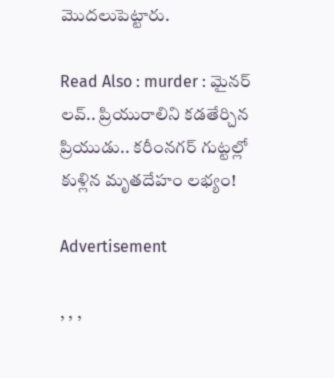మొదలుపెట్టారు.

Read Also : murder : మైనర్ లవ్.. ప్రియురాలిని కడతేర్చిన ప్రియుడు.. కరీంనగర్ గుట్టల్లో కుళ్లిన మృతదేహం లభ్యం!

Advertisement

, , ,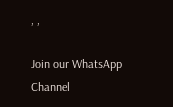, ,

Join our WhatsApp Channel